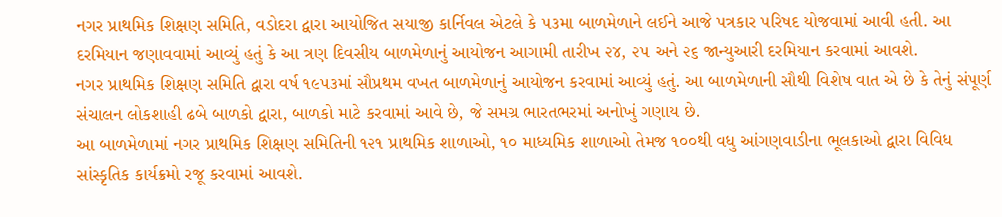નગર પ્રાથમિક શિક્ષણ સમિતિ, વડોદરા દ્વારા આયોજિત સયાજી કાર્નિવલ એટલે કે ૫૩મા બાળમેળાને લઈને આજે પત્રકાર પરિષદ યોજવામાં આવી હતી. આ દરમિયાન જણાવવામાં આવ્યું હતું કે આ ત્રણ દિવસીય બાળમેળાનું આયોજન આગામી તારીખ ૨૪, ૨૫ અને ૨૬ જાન્યુઆરી દરમિયાન કરવામાં આવશે.
નગર પ્રાથમિક શિક્ષણ સમિતિ દ્વારા વર્ષ ૧૯૫૩માં સૌપ્રથમ વખત બાળમેળાનું આયોજન કરવામાં આવ્યું હતું. આ બાળમેળાની સૌથી વિશેષ વાત એ છે કે તેનું સંપૂર્ણ સંચાલન લોકશાહી ઢબે બાળકો દ્વારા, બાળકો માટે કરવામાં આવે છે, જે સમગ્ર ભારતભરમાં અનોખું ગણાય છે.
આ બાળમેળામાં નગર પ્રાથમિક શિક્ષણ સમિતિની ૧૨૧ પ્રાથમિક શાળાઓ, ૧૦ માધ્યમિક શાળાઓ તેમજ ૧૦૦થી વધુ આંગણવાડીના ભૂલકાઓ દ્વારા વિવિધ સાંસ્કૃતિક કાર્યક્રમો રજૂ કરવામાં આવશે.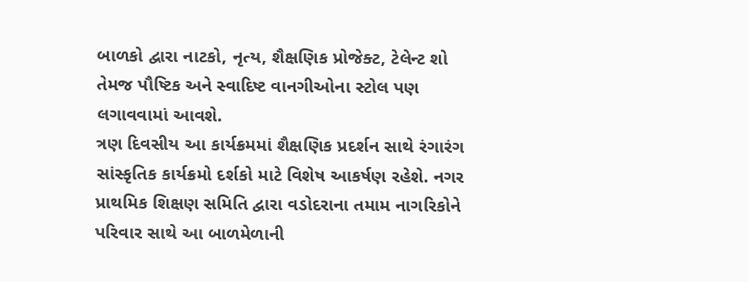બાળકો દ્વારા નાટકો, નૃત્ય, શૈક્ષણિક પ્રોજેક્ટ, ટેલેન્ટ શો તેમજ પૌષ્ટિક અને સ્વાદિષ્ટ વાનગીઓના સ્ટોલ પણ લગાવવામાં આવશે.
ત્રણ દિવસીય આ કાર્યક્રમમાં શૈક્ષણિક પ્રદર્શન સાથે રંગારંગ સાંસ્કૃતિક કાર્યક્રમો દર્શકો માટે વિશેષ આકર્ષણ રહેશે. નગર પ્રાથમિક શિક્ષણ સમિતિ દ્વારા વડોદરાના તમામ નાગરિકોને પરિવાર સાથે આ બાળમેળાની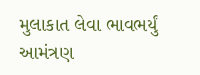મુલાકાત લેવા ભાવભર્યું આમંત્રણ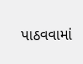પાઠવવામાં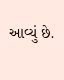આવ્યું છે.